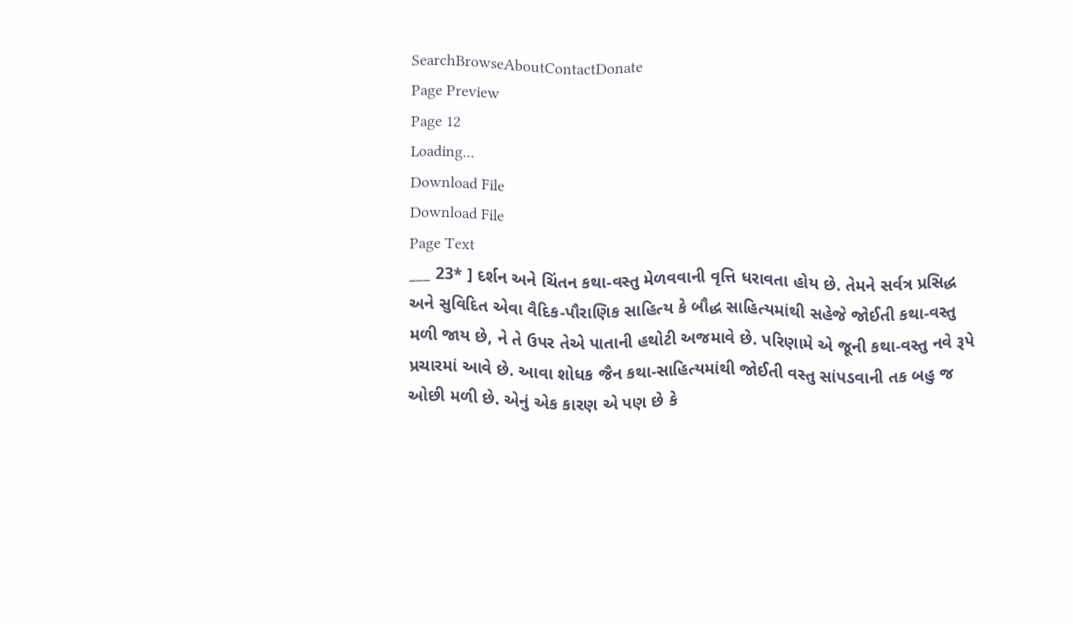SearchBrowseAboutContactDonate
Page Preview
Page 12
Loading...
Download File
Download File
Page Text
___ 23* ] દર્શન અને ચિંતન કથા-વસ્તુ મેળવવાની વૃત્તિ ધરાવતા હોય છે. તેમને સર્વત્ર પ્રસિદ્ધ અને સુવિદિત એવા વૈદિક-પૌરાણિક સાહિત્ય કે બૌદ્ધ સાહિત્યમાંથી સહેજે જોઈતી કથા-વસ્તુ મળી જાય છે, ને તે ઉપર તેએ પાતાની હથોટી અજમાવે છે. પરિણામે એ જૂની કથા-વસ્તુ નવે રૂપે પ્રચારમાં આવે છે. આવા શોધક જૈન કથા-સાહિત્યમાંથી જોઈતી વસ્તુ સાંપડવાની તક બહુ જ ઓછી મળી છે. એનું એક કારણ એ પણ છે કે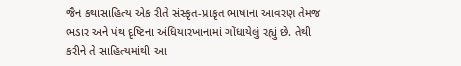જૈન કથાસાહિત્ય એક રીતે સંસ્કૃત-પ્રાકૃત ભાષાના આવરણ તેમજ ભડાર અને પંથ દૃષ્ટિના અંધિયારખાનામાં ગોંધાયેલું રહ્યું છે. તેથી કરીને તે સાહિત્યમાંથી આ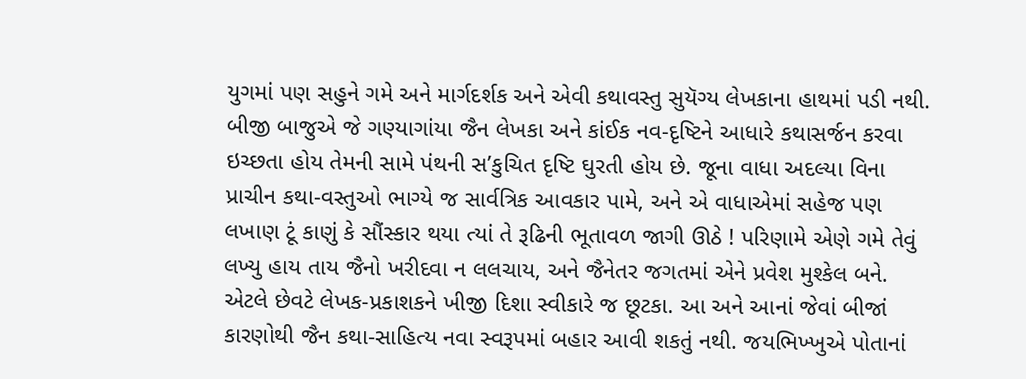યુગમાં પણ સહુને ગમે અને માર્ગદર્શક અને એવી કથાવસ્તુ સુયૅગ્ય લેખકાના હાથમાં પડી નથી. બીજી બાજુએ જે ગણ્યાગાંયા જૈન લેખકા અને કાંઈક નવ-દૃષ્ટિને આધારે કથાસર્જન કરવા ઇચ્છતા હોય તેમની સામે પંથની સ’કુચિત દૃષ્ટિ ઘુરતી હોય છે. જૂના વાધા અદલ્યા વિના પ્રાચીન કથા-વસ્તુઓ ભાગ્યે જ સાર્વત્રિક આવકાર પામે, અને એ વાધાએમાં સહેજ પણ લખાણ ટૂં કાણું કે સૌંસ્કાર થયા ત્યાં તે રૂઢિની ભૂતાવળ જાગી ઊઠે ! પરિણામે એણે ગમે તેવું લખ્યુ હાય તાય જૈનો ખરીદવા ન લલચાય, અને જૈનેતર જગતમાં એને પ્રવેશ મુશ્કેલ બને. એટલે છેવટે લેખક-પ્રકાશકને ખીજી દિશા સ્વીકારે જ છૂટકા. આ અને આનાં જેવાં બીજાં કારણોથી જૈન કથા-સાહિત્ય નવા સ્વરૂપમાં બહાર આવી શકતું નથી. જયભિખ્ખુએ પોતાનાં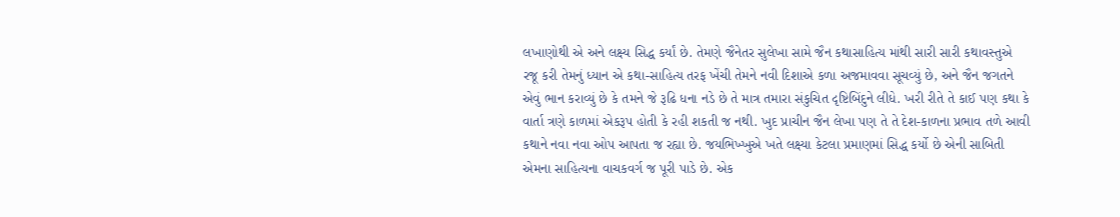લખાણોથી એ અને લક્ષ્ય સિદ્ધ કર્યાં છે. તેમણે જૈનેતર સુલેખા સામે જૈન કથાસાહિત્ય માંથી સારી સારી કથાવસ્તુએ રજૂ કરી તેમનું ધ્યાન એ કથા-સાહિત્ય તરફ ખેંચી તેમને નવી દિશાએ કળા અજમાવવા સૂચવ્યું છે, અને જૈન જગતને એવું ભાન કરાવ્યું છે કે તમને જે રૂઢિ ધના નડે છે તે માત્ર તમારા સંકુચિત દૃષ્ટિબિંદુને લીધે. ખરી રીતે તે કાઈ પણ કથા કે વાર્તા ત્રણે કાળમાં એકરૂપ હોતી કે રહી શકતી જ નથી. ખુદ પ્રાચીન જૈન લેખા પણ તે તે દેશ-કાળના પ્રભાવ તળે આવી કથાને નવા નવા ઓપ આપતા જ રહ્યા છે. જયભિખ્ખુએ ખતે લક્ષ્યા કેટલા પ્રમાણમાં સિદ્ધ કર્યો છે એની સાબિતી એમના સાહિત્યના વાચકવર્ગ જ પૂરી પાડે છે. એક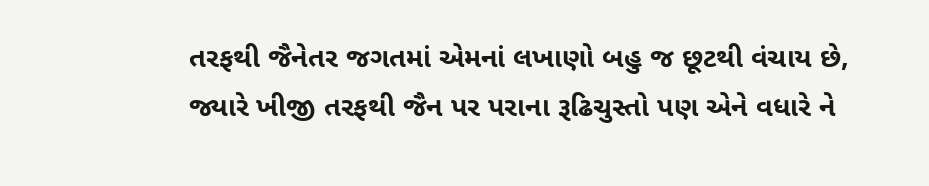તરફથી જૈનેતર જગતમાં એમનાં લખાણો બહુ જ છૂટથી વંચાય છે, જ્યારે ખીજી તરફથી જૈન પર પરાના રૂઢિચુસ્તો પણ એને વધારે ને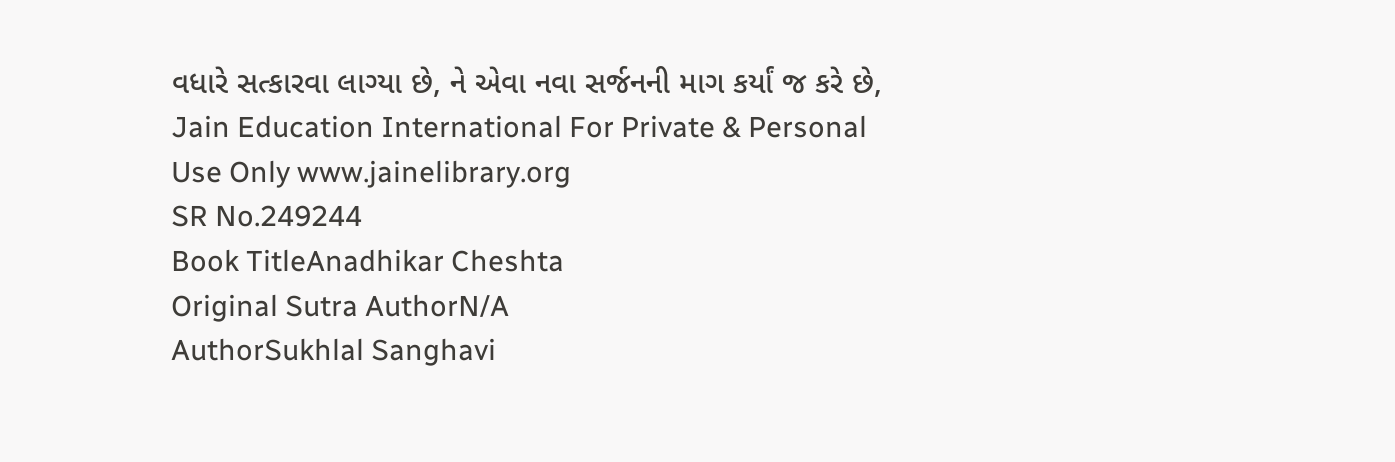વધારે સત્કારવા લાગ્યા છે, ને એવા નવા સર્જનની માગ કર્યાં જ કરે છે, Jain Education International For Private & Personal Use Only www.jainelibrary.org
SR No.249244
Book TitleAnadhikar Cheshta
Original Sutra AuthorN/A
AuthorSukhlal Sanghavi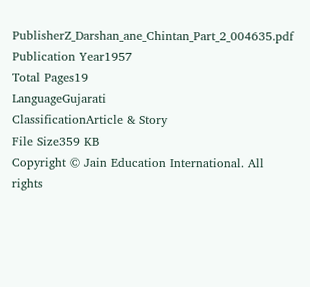PublisherZ_Darshan_ane_Chintan_Part_2_004635.pdf
Publication Year1957
Total Pages19
LanguageGujarati
ClassificationArticle & Story
File Size359 KB
Copyright © Jain Education International. All rights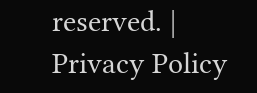reserved. | Privacy Policy